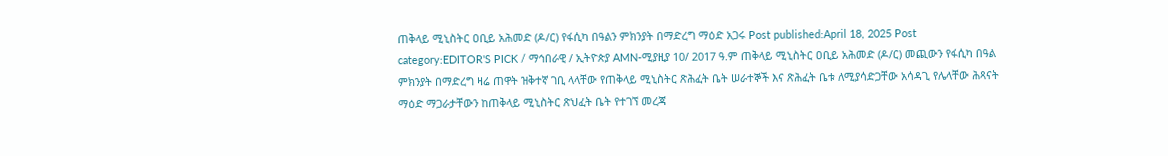ጠቅላይ ሚኒስትር ዐቢይ አሕመድ (ዶ/ር) የፋሲካ በዓልን ምክንያት በማድረግ ማዕድ አጋሩ Post published:April 18, 2025 Post category:EDITOR'S PICK / ማኅበራዊ / ኢትዮጵያ AMN-ሚያዚያ 10/ 2017 ዓ.ም ጠቅላይ ሚኒስትር ዐቢይ አሕመድ (ዶ/ር) መጪውን የፋሲካ በዓል ምክንያት በማድረግ ዛሬ ጠዋት ዝቅተኛ ገቢ ላላቸው የጠቅላይ ሚኒስትር ጽሕፈት ቤት ሠራተኞች እና ጽሕፈት ቤቱ ለሚያሳድጋቸው አሳዳጊ የሌላቸው ሕጻናት ማዕድ ማጋራታቸውን ከጠቅላይ ሚኒስትር ጽህፈት ቤት የተገኘ መረጃ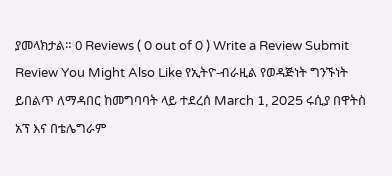ያመላክታል። 0 Reviews ( 0 out of 0 ) Write a Review Submit Review You Might Also Like የኢትዮ-ብራዚል የወዳጅነት ግንኙነት ይበልጥ ለማዳበር ከመግባባት ላይ ተደረሰ March 1, 2025 ሩሲያ በዋትስ አፕ እና በቴሌግራም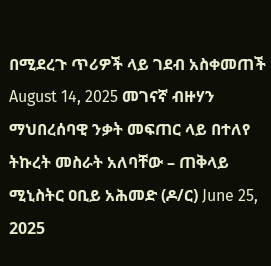በሚደረጉ ጥሪዎች ላይ ገደብ አስቀመጠች August 14, 2025 መገናኛ ብዙሃን ማህበረሰባዊ ንቃት መፍጠር ላይ በተለየ ትኩረት መስራት አለባቸው – ጠቅላይ ሚኒስትር ዐቢይ አሕመድ (ዶ/ር) June 25, 2025